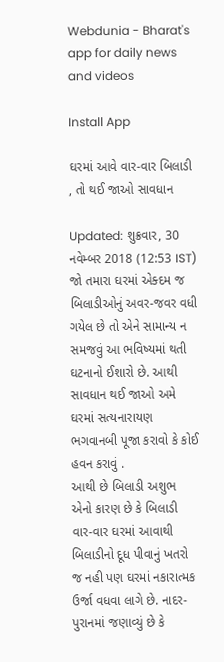Webdunia - Bharat's app for daily news and videos

Install App

ઘરમાં આવે વાર-વાર બિલાડી , તો થઈ જાઓ સાવધાન

Updated: શુક્રવાર, 30 નવેમ્બર 2018 (12:53 IST)
જો તમારા ઘરમાં એક્દમ જ બિલાડીઓનું અવર-જવર વધી ગયેલ છે તો એને સામાન્ય ન સમજવું આ ભવિષ્યમાં થતી ઘટનાનો ઈશારો છે. આથી સાવધાન થઈ જાઓ અમે ઘરમાં સત્યનારાયણ ભગવાનબી પૂજા કરાવો કે કોઈ હવન કરાવું .
આથી છે બિલાડી અશુભ
એનો કારણ છે કે બિલાડી વાર-વાર ઘરમાં આવાથી બિલાડીનો દૂધ પીવાનું ખતરો જ નહી પણ ઘરમાં નકારાત્મક ઉર્જા વધવા લાગે છે. નાદર-પુરાનમાં જણાવ્યું છે કે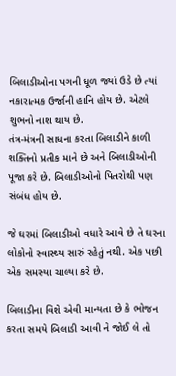બિલાડીઓના પગની ધૂળ જ્યાં ઉડે છે ત્યાં નકારાત્મક ઉર્જાની હાનિ હોય છે. એટલે શુભનો નાશ થાય છે.
તંત્ર-મંત્રની સાધના કરતા બિલાડીને કાળી શક્તિનો પ્રતીક માને છે અને બિલાડીઓની પૂજા કરે છે. બિલાડીઓનો પિતરોથી પણ સંબંધ હોય છે.

જે ઘરમાં બિલાડીઓ વધારે આવે છે તે ઘરના લોકોનો સ્વાસ્થ્ય સારું રહેતું નથી. એક પછી એક સમસ્યા ચાલ્યા કરે છે.

બિલાડીના વિશે એવી માન્યતા છે કે ભોજન કરતા સમયે બિલાડી આવી ને જોઈ લે તો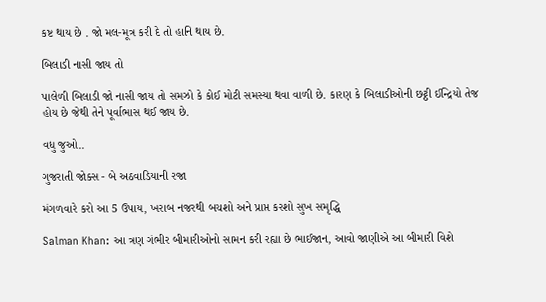કષ્ટ થાય છે . જો મલ-મૂત્ર કરી દે તો હાનિ થાય છે.

બિલાડી નાસી જાય તો

પાલેળી બિલાડી જો નાસી જાય તો સમઝો કે કોઈ મોટી સમસ્યા થવા વાળી છે. કારણ કે બિલાડીઓની છટ્ઠી ઈન્દ્રિયો તેજ હોય છે જેથી તેને પૂર્વાભાસ થઈ જાય છે.

વધુ જુઓ..

ગુજરાતી જોક્સ - બે અઠવાડિયાની રજા

મંગળવારે કરો આ 5 ઉપાય, ખરાબ નજરથી બચશો અને પ્રાપ્ત કરશો સુખ સમૃદ્ધિ

Salman Khan: આ ત્રણ ગંભીર બીમારીઓનો સામન કરી રહ્યા છે ભાઈજાન, આવો જાણીએ આ બીમારી વિશે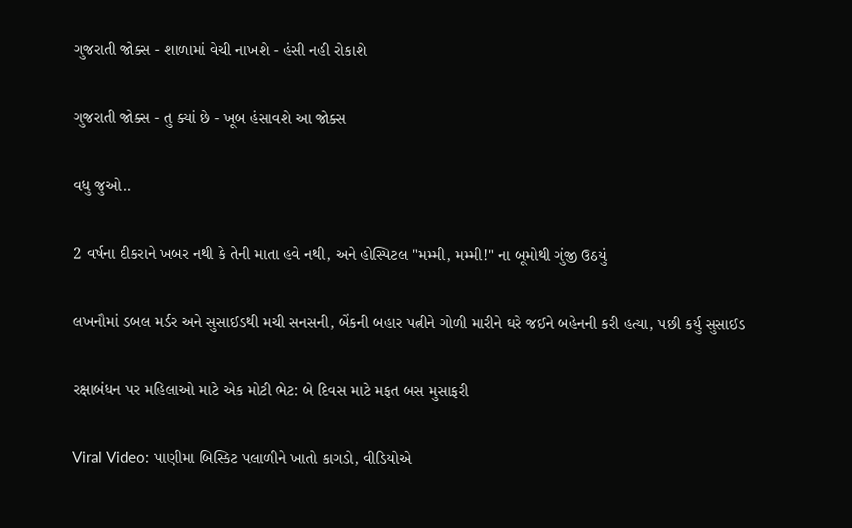ગુજરાતી જોક્સ - શાળામાં વેચી નાખશે - હંસી નહી રોકાશે

ગુજરાતી જોક્સ - તુ ક્યાં છે - ખૂબ હંસાવશે આ જોક્સ

વધુ જુઓ..

2 વર્ષના દીકરાને ખબર નથી કે તેની માતા હવે નથી, અને હોસ્પિટલ "મમ્મી, મમ્મી!" ના બૂમોથી ગુંજી ઉઠયું

લખનૌમાં ડબલ મર્ડર અને સુસાઈડથી મચી સનસની, બેંકની બહાર પત્નીને ગોળી મારીને ઘરે જઈને બહેનની કરી હત્યા, પછી કર્યુ સુસાઈડ

રક્ષાબંધન પર મહિલાઓ માટે એક મોટી ભેટ: બે દિવસ માટે મફત બસ મુસાફરી

Viral Video: પાણીમા બિસ્કિટ પલાળીને ખાતો કાગડો, વીડિયોએ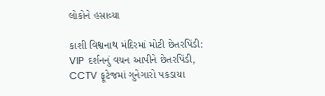લોકોને હસાવ્યા

કાશી વિશ્વનાથ મંદિરમાં મોટી છેતરપિંડી: VIP દર્શનનું વચન આપીને છેતરપિંડી, CCTV ફૂટેજમાં ગુનેગારો પકડાયા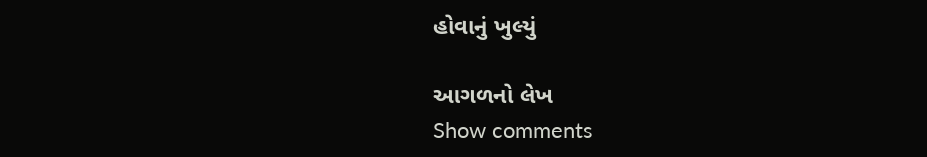હોવાનું ખુલ્યું

આગળનો લેખ
Show comments